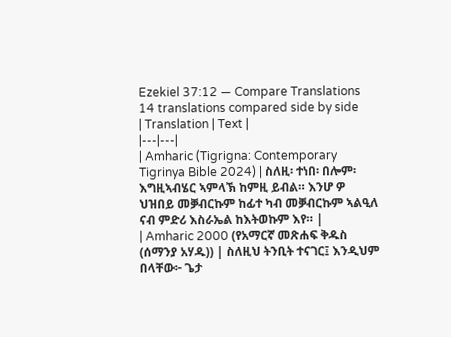Ezekiel 37:12 — Compare Translations
14 translations compared side by side
| Translation | Text |
|---|---|
| Amharic (Tigrigna: Contemporary Tigrinya Bible 2024) | ስለዚ፡ ተነበ፡ በሎም፡ እግዚኣብሄር ኣምላኽ ከምዚ ይብል። እንሆ ዎ ህዝበይ መቓብርኩም ከፊተ ካብ መቓብርኩም ኣልዒለ ናብ ምድሪ እስራኤል ከእትወኩም እየ። |
| Amharic 2000 (የአማርኛ መጽሐፍ ቅዱስ (ሰማንያ አሃዱ)) | ስለዚህ ትንቢት ተናገር፤ እንዲህም በላቸው፦ ጌታ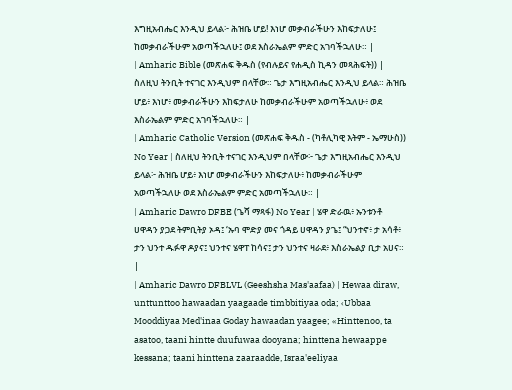እግዚአብሔር እንዲህ ይላል፦ ሕዝቤ ሆይ! እነሆ መቃብራችሁን እከፍታለሁ፤ ከመቃብራችሁም አወጣችኋለሁ፤ ወደ እስራኤልም ምድር አገባችኋለሁ። |
| Amharic Bible (መጽሐፍ ቅዱስ (የብሉይና የሐዲስ ኪዳን መጻሕፍት)) | ስለዚህ ትንቢት ተናገር እንዲህም በላቸው። ጌታ እግዚአብሔር እንዲህ ይላል። ሕዝቤ ሆይ፥ እነሆ፥ መቃብራችሁን እከፍታለሁ ከመቃብራችሁም አወጣችኋለሁ፥ ወደ እስራኤልም ምድር አገባችኋለሁ። |
| Amharic Catholic Version (መጽሐፍ ቅዱስ - (ካቶሊካዊ እትም - ኤማሁስ)) No Year | ስለዚህ ትንቢት ተናገር እንዲህም በላቸው፦ ጌታ እግዚአብሔር እንዲህ ይላል፦ ሕዝቤ ሆይ፥ እነሆ መቃብራችሁን እከፍታለሁ፥ ከመቃብራችሁም አወጣችኋለሁ ወደ እስራኤልም ምድር አመጣችኋለሁ። |
| Amharic Dawro DFBE (ጌሻ ማጻፋ) No Year | ሄዋ ድራዉ፥ ኡንቱንቶ ሀዋዳን ያጋደ ትምቢትያ ኦዳ፤ ‘ኡባ ሞድያ መና ጎዳይ ሀዋዳን ያጌ፤ “ህንተኖ፥ ታ አሳቶ፥ ታን ህንተ ዱፉዋ ዶያና፤ ህንተና ሄዋፐ ከሳና፤ ታን ህንተና ዛራደ፥ እስራኤልያ ቢታ አሀና። |
| Amharic Dawro DFBLVL (Geeshsha Mas'aafaa) | Hewaa diraw, unttunttoo hawaadan yaagaade timbbitiyaa oda; ‹Ubbaa Mooddiyaa Med'inaa Goday hawaadan yaagee; «Hinttenoo, ta asatoo, taani hintte duufuwaa dooyana; hinttena hewaappe kessana; taani hinttena zaaraadde, Israa'eeliyaa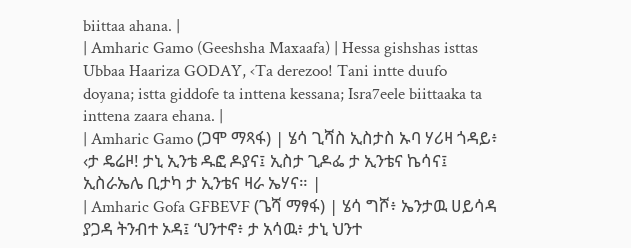biittaa ahana. |
| Amharic Gamo (Geeshsha Maxaafa) | Hessa gishshas isttas Ubbaa Haariza GODAY, ‹Ta derezoo! Tani intte duufo doyana; istta giddofe ta inttena kessana; Isra7eele biittaaka ta inttena zaara ehana. |
| Amharic Gamo (ጋሞ ማጻፋ) | ሄሳ ጊሻስ ኢስታስ ኡባ ሃሪዛ ጎዳይ፥ ‹ታ ዴሬዞ! ታኒ ኢንቴ ዱፎ ዶያና፤ ኢስታ ጊዶፌ ታ ኢንቴና ኬሳና፤ ኢስራኤሌ ቢታካ ታ ኢንቴና ዛራ ኤሃና። |
| Amharic Gofa GFBEVF (ጌሻ ማፃፋ) | ሄሳ ግሾ፥ ኤንታዉ ሀይሳዳ ያጋዳ ትንብተ ኦዳ፤ ‘ህንተኖ፥ ታ አሳዉ፥ ታኒ ህንተ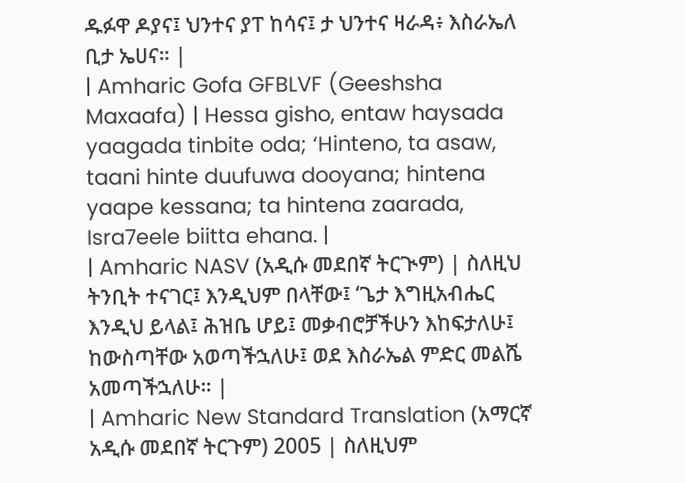ዱፉዋ ዶያና፤ ህንተና ያፐ ከሳና፤ ታ ህንተና ዛራዳ፥ እስራኤለ ቢታ ኤሀና። |
| Amharic Gofa GFBLVF (Geeshsha Maxaafa) | Hessa gisho, entaw haysada yaagada tinbite oda; ‘Hinteno, ta asaw, taani hinte duufuwa dooyana; hintena yaape kessana; ta hintena zaarada, Isra7eele biitta ehana. |
| Amharic NASV (አዲሱ መደበኛ ትርጒም) | ስለዚህ ትንቢት ተናገር፤ እንዲህም በላቸው፤ ‘ጌታ እግዚአብሔር እንዲህ ይላል፤ ሕዝቤ ሆይ፤ መቃብሮቻችሁን እከፍታለሁ፤ ከውስጣቸው አወጣችኋለሁ፤ ወደ እስራኤል ምድር መልሼ አመጣችኋለሁ። |
| Amharic New Standard Translation (አማርኛ አዲሱ መደበኛ ትርጉም) 2005 | ስለዚህም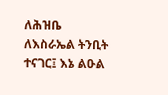ለሕዝቤ ለእስራኤል ትንቢት ተናገር፤ እኔ ልዑል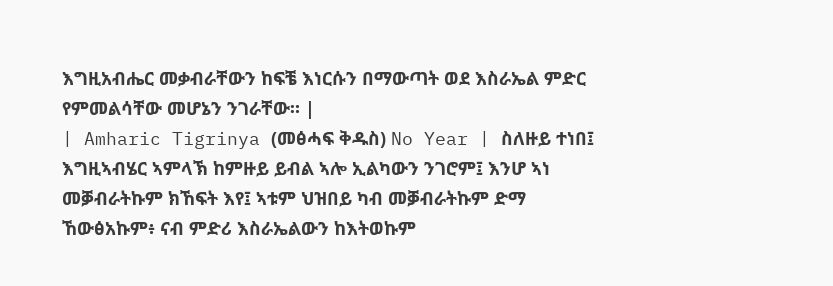እግዚአብሔር መቃብራቸውን ከፍቼ እነርሱን በማውጣት ወደ እስራኤል ምድር የምመልሳቸው መሆኔን ንገራቸው። |
| Amharic Tigrinya (መፅሓፍ ቅዱስ) No Year | ስለዙይ ተነበ፤ እግዚኣብሄር ኣምላኽ ከምዙይ ይብል ኣሎ ኢልካውን ንገሮም፤ እንሆ ኣነ መቓብራትኩም ክኸፍት እየ፤ ኣቱም ህዝበይ ካብ መቓብራትኩም ድማ ኸውፅአኩም፥ ናብ ምድሪ እስራኤልውን ከእትወኩም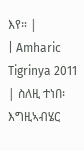እየ። |
| Amharic Tigrinya 2011 | ስለዚ ተነበ፡ እግዚኣብሄር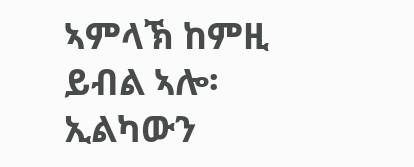ኣምላኽ ከምዚ ይብል ኣሎ፡ ኢልካውን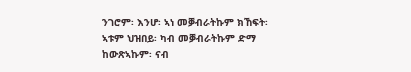ንገሮም፡ እንሆ፡ ኣነ መቓብራትኩም ክኸፍት፡ ኣቱም ህዝበይ፡ ካብ መቓብራትኩም ድማ ከውጽኣኩም፡ ናብ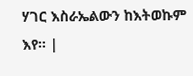ሃገር እስራኤልውን ከእትወኩም እየ። |